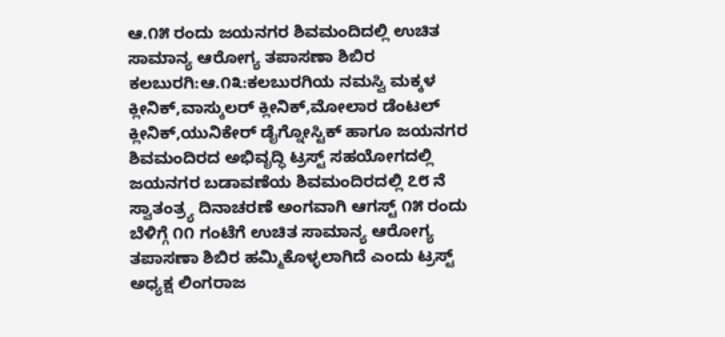ಆ.೧೫ ರಂದು ಜಯನಗರ ಶಿವಮಂದಿದಲ್ಲಿ ಉಚಿತ ಸಾಮಾನ್ಯ ಆರೋಗ್ಯ ತಪಾಸಣಾ ಶಿಬಿರ
ಕಲಬುರಗಿ:ಆ.೧೩:ಕಲಬುರಗಿಯ ನಮಸ್ವಿ ಮಕ್ಕಳ ಕ್ಲೀನಿಕ್,ವಾಸ್ಕುಲರ್ ಕ್ಲೀನಿಕ್,ಮೋಲಾರ ಡೆಂಟಲ್ ಕ್ಲೀನಿಕ್,ಯುನಿಕೇರ್ ಡೈಗ್ನೋಸ್ಟಿಕ್ ಹಾಗೂ ಜಯನಗರ ಶಿವಮಂದಿರದ ಅಭಿವೃದ್ಧಿ ಟ್ರಸ್ಟ್ ಸಹಯೋಗದಲ್ಲಿ ಜಯನಗರ ಬಡಾವಣೆಯ ಶಿವಮಂದಿರದಲ್ಲಿ ೭೮ ನೆ ಸ್ವಾತಂತ್ರ‍್ಯ ದಿನಾಚರಣೆ ಅಂಗವಾಗಿ ಆಗಸ್ಟ್ ೧೫ ರಂದು ಬೆಳಿಗ್ಗೆ ೧೧ ಗಂಟೆಗೆ ಉಚಿತ ಸಾಮಾನ್ಯ ಆರೋಗ್ಯ ತಪಾಸಣಾ ಶಿಬಿರ ಹಮ್ಮಿಕೊಳ್ಳಲಾಗಿದೆ ಎಂದು ಟ್ರಸ್ಟ್ ಅಧ್ಯಕ್ಷ ಲಿಂಗರಾಜ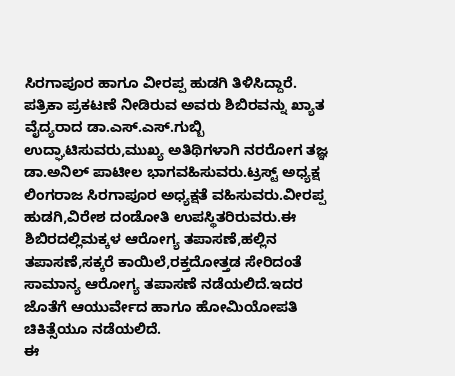ಸಿರಗಾಪೂರ ಹಾಗೂ ವೀರಪ್ಪ ಹುಡಗಿ ತಿಳಿಸಿದ್ದಾರೆ.
ಪತ್ರಿಕಾ ಪ್ರಕಟಣೆ ನೀಡಿರುವ ಅವರು ಶಿಬಿರವನ್ನು ಖ್ಯಾತ ವೈದ್ಯರಾದ ಡಾ.ಎಸ್.ಎಸ್.ಗುಬ್ಬಿ ಉದ್ಘಾಟಿಸುವರು,ಮುಖ್ಯ ಅತಿಥಿಗಳಾಗಿ ನರರೋಗ ತಜ್ಞ ಡಾ.ಅನಿಲ್ ಪಾಟೀಲ ಭಾಗವಹಿಸುವರು.ಟ್ರಸ್ಟ್ ಅಧ್ಯಕ್ಷ ಲಿಂಗರಾಜ ಸಿರಗಾಪೂರ ಅಧ್ಯಕ್ಷತೆ ವಹಿಸುವರು.ವೀರಪ್ಪ ಹುಡಗಿ,ವಿರೇಶ ದಂಡೋತಿ ಉಪಸ್ಥಿತರಿರುವರು.ಈ ಶಿಬಿರದಲ್ಲಿಮಕ್ಕಳ ಆರೋಗ್ಯ ತಪಾಸಣೆ,ಹಲ್ಲಿನ ತಪಾಸಣೆ,ಸಕ್ಕರೆ ಕಾಯಿಲೆ,ರಕ್ತದೋತ್ತಡ ಸೇರಿದಂತೆ ಸಾಮಾನ್ಯ ಆರೋಗ್ಯ ತಪಾಸಣೆ ನಡೆಯಲಿದೆ.ಇದರ ಜೊತೆಗೆ ಆಯುರ್ವೇದ ಹಾಗೂ ಹೋಮಿಯೋಪತಿ ಚಿಕಿತ್ಸೆಯೂ ನಡೆಯಲಿದೆ.
ಈ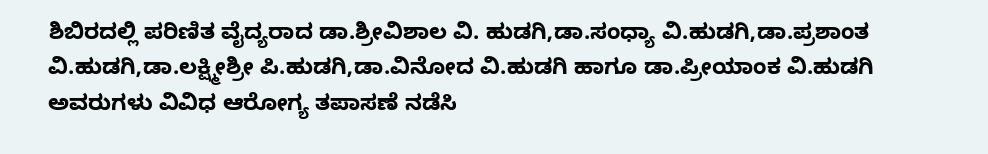ಶಿಬಿರದಲ್ಲಿ ಪರಿಣಿತ ವೈದ್ಯರಾದ ಡಾ.ಶ್ರೀವಿಶಾಲ ವಿ. ಹುಡಗಿ,ಡಾ.ಸಂಧ್ಯಾ ವಿ.ಹುಡಗಿ,ಡಾ.ಪ್ರಶಾಂತ ವಿ.ಹುಡಗಿ,ಡಾ.ಲಕ್ಷ್ಮೀಶ್ರೀ ಪಿ.ಹುಡಗಿ,ಡಾ.ವಿನೋದ ವಿ.ಹುಡಗಿ ಹಾಗೂ ಡಾ.ಪ್ರೀಯಾಂಕ ವಿ.ಹುಡಗಿ ಅವರುಗಳು ವಿವಿಧ ಆರೋಗ್ಯ ತಪಾಸಣೆ ನಡೆಸಿ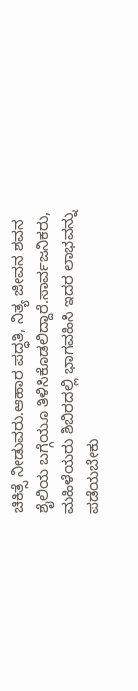ಚಿಕಿತ್ಸೆ ನೀಡುವರು.ಆಹಾರ ಪದ್ಧತಿ, ನಿತ್ಯ ಜೀವನ ಶವನ ಶೈಲಿಯ ಬಗ್ಗೆಯೂ ತಿಳಿಸಿಕೊಡಲಿದ್ದಾರೆ.ಸಾರ್ವಜನಿಕರು, ಮಹಿಳೆಯರು ಶಿಬಿರದಲ್ಲಿ ಭಾಗವಹಿಸಿ ಇದರ ಲಾಭವನ್ನು ಪಡೆಯಬೇಕು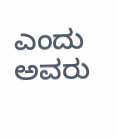ಎಂದು ಅವರು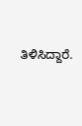ತಿಳಿಸಿದ್ದಾರೆ.